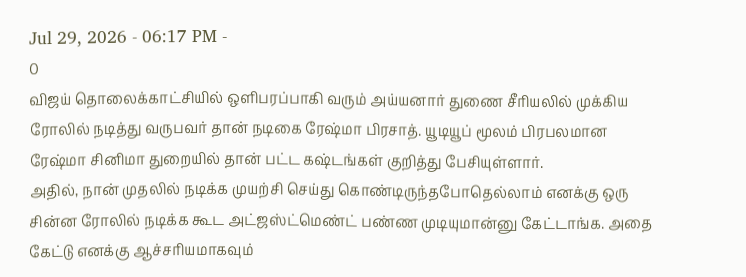Jul 29, 2026 - 06:17 PM -
0
விஜய் தொலைக்காட்சியில் ஒளிபரப்பாகி வரும் அய்யனார் துணை சீரியலில் முக்கிய ரோலில் நடித்து வருபவர் தான் நடிகை ரேஷ்மா பிரசாத். யூடியூப் மூலம் பிரபலமான ரேஷ்மா சினிமா துறையில் தான் பட்ட கஷ்டங்கள் குறித்து பேசியுள்ளார்.
அதில், நான் முதலில் நடிக்க முயற்சி செய்து கொண்டிருந்தபோதெல்லாம் எனக்கு ஒரு சின்ன ரோலில் நடிக்க கூட அட்ஜஸ்ட்மெண்ட் பண்ண முடியுமான்னு கேட்டாங்க. அதை கேட்டு எனக்கு ஆச்சரியமாகவும்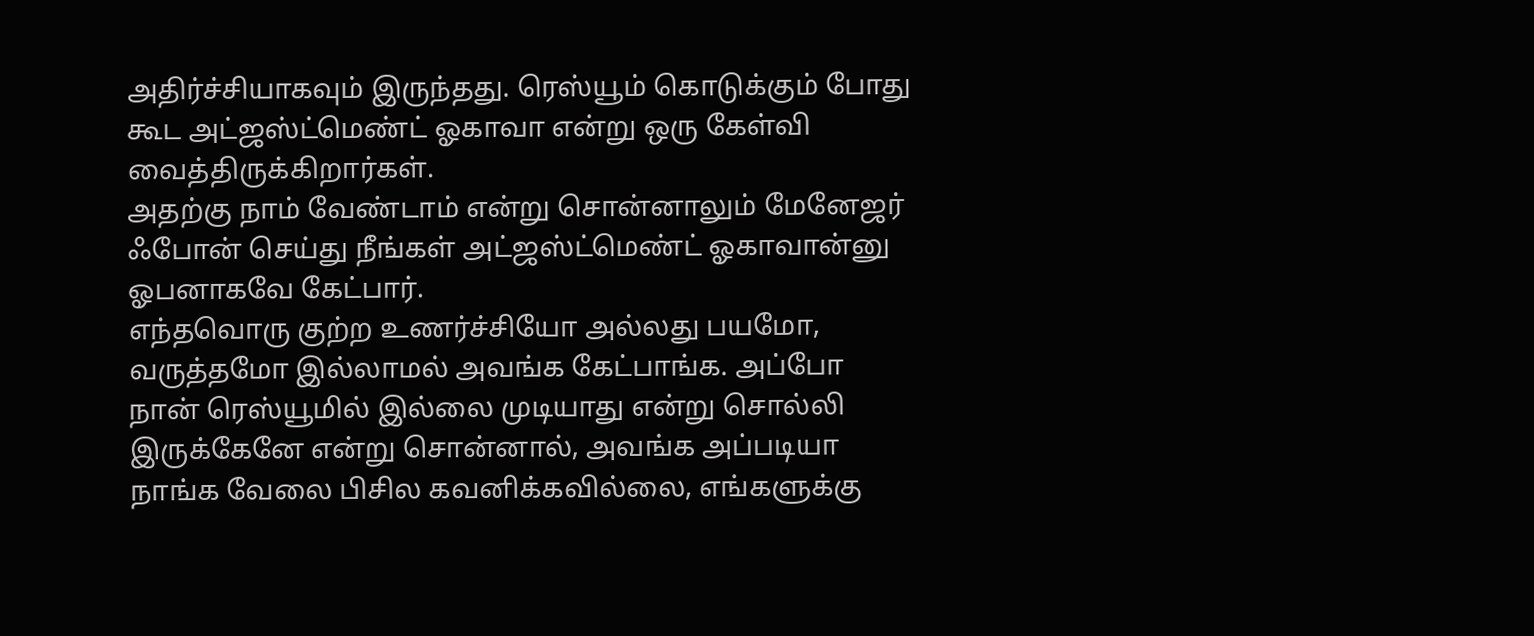அதிர்ச்சியாகவும் இருந்தது. ரெஸ்யூம் கொடுக்கும் போது கூட அட்ஜஸ்ட்மெண்ட் ஓகாவா என்று ஒரு கேள்வி வைத்திருக்கிறார்கள்.
அதற்கு நாம் வேண்டாம் என்று சொன்னாலும் மேனேஜர் ஃபோன் செய்து நீங்கள் அட்ஜஸ்ட்மெண்ட் ஓகாவான்னு ஓபனாகவே கேட்பார்.
எந்தவொரு குற்ற உணர்ச்சியோ அல்லது பயமோ, வருத்தமோ இல்லாமல் அவங்க கேட்பாங்க. அப்போ நான் ரெஸ்யூமில் இல்லை முடியாது என்று சொல்லி இருக்கேனே என்று சொன்னால், அவங்க அப்படியா நாங்க வேலை பிசில கவனிக்கவில்லை, எங்களுக்கு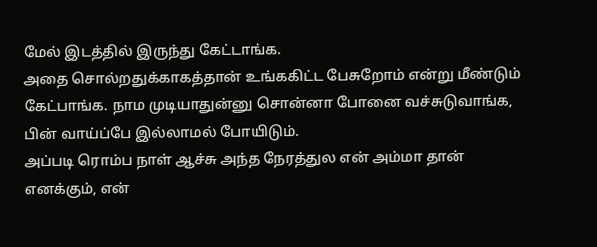மேல் இடத்தில் இருந்து கேட்டாங்க.
அதை சொல்றதுக்காகத்தான் உங்ககிட்ட பேசுறோம் என்று மீண்டும் கேட்பாங்க. நாம முடியாதுன்னு சொன்னா போனை வச்சுடுவாங்க, பின் வாய்ப்பே இல்லாமல் போயிடும்.
அப்படி ரொம்ப நாள் ஆச்சு அந்த நேரத்துல என் அம்மா தான் எனக்கும், என்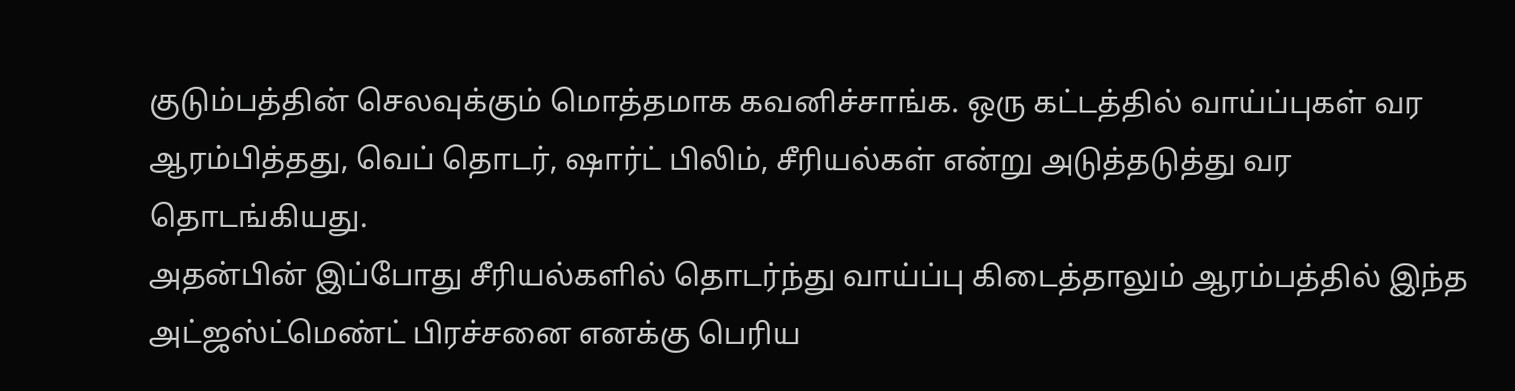குடும்பத்தின் செலவுக்கும் மொத்தமாக கவனிச்சாங்க. ஒரு கட்டத்தில் வாய்ப்புகள் வர ஆரம்பித்தது, வெப் தொடர், ஷார்ட் பிலிம், சீரியல்கள் என்று அடுத்தடுத்து வர தொடங்கியது.
அதன்பின் இப்போது சீரியல்களில் தொடர்ந்து வாய்ப்பு கிடைத்தாலும் ஆரம்பத்தில் இந்த அட்ஜஸ்ட்மெண்ட் பிரச்சனை எனக்கு பெரிய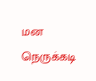மன நெருக்கடி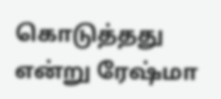கொடுத்தது என்று ரேஷ்மா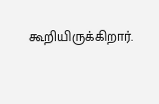கூறியிருக்கிறார்.